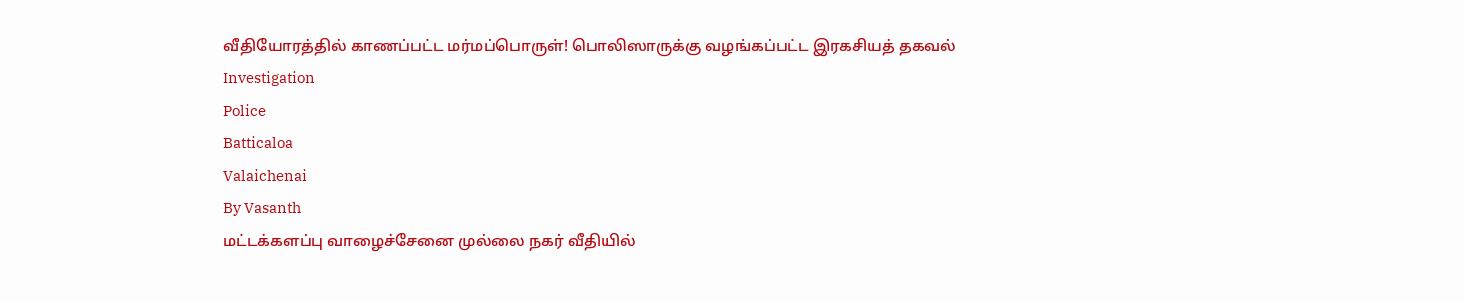வீதியோரத்தில் காணப்பட்ட மர்மப்பொருள்! பொலிஸாருக்கு வழங்கப்பட்ட இரகசியத் தகவல்
Investigation
Police
Batticaloa
Valaichenai
By Vasanth
மட்டக்களப்பு வாழைச்சேனை முல்லை நகர் வீதியில்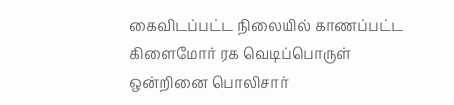கைவிடப்பட்ட நிலையில் காணப்பட்ட கிளைமோர் ரக வெடிப்பொருள் ஒன்றினை பொலிசார்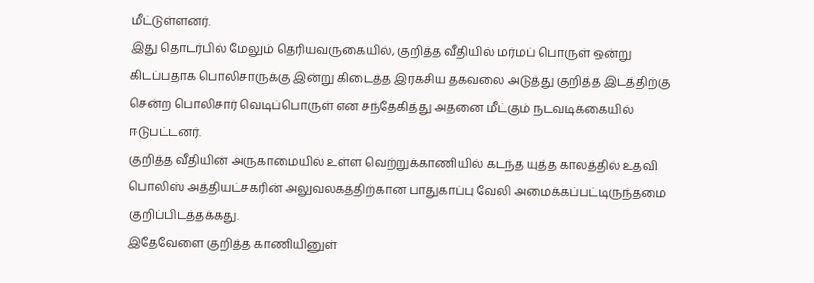மீட்டுள்ளனர்.
இது தொடர்பில் மேலும் தெரியவருகையில், குறித்த வீதியில் மர்மப் பொருள் ஒன்று கிடப்பதாக பொலிசாருக்கு இன்று கிடைத்த இரகசிய தகவலை அடுத்து குறித்த இடத்திற்கு சென்ற பொலிசார் வெடிப்பொருள் என சந்தேகித்து அதனை மீட்கும் நடவடிக்கையில் ஈடுபட்டனர்.
குறித்த வீதியின் அருகாமையில் உள்ள வெற்றுக்காணியில் கடந்த யுத்த காலத்தில் உதவி பொலிஸ் அத்தியட்சகரின் அலுவலகத்திற்கான பாதுகாப்பு வேலி அமைக்கப்பட்டிருந்தமை குறிப்பிடத்தக்கது.
இதேவேளை குறித்த காணியினுள்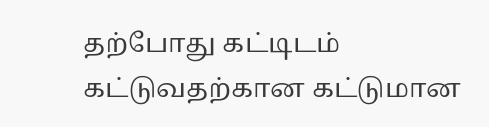தற்போது கட்டிடம் கட்டுவதற்கான கட்டுமான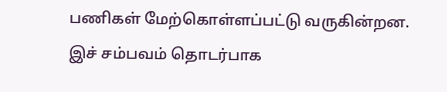பணிகள் மேற்கொள்ளப்பட்டு வருகின்றன.
இச் சம்பவம் தொடர்பாக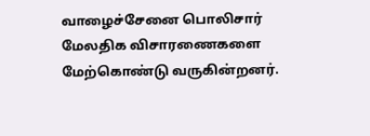வாழைச்சேனை பொலிசார் மேலதிக விசாரணைகளை மேற்கொண்டு வருகின்றனர்.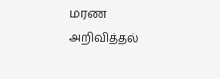மரண அறிவித்தல்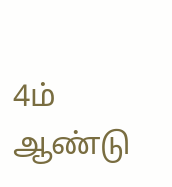4ம் ஆண்டு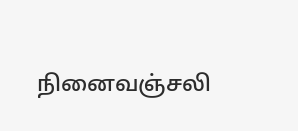நினைவஞ்சலி